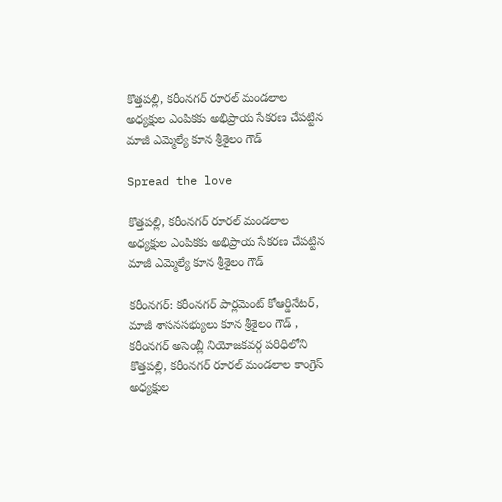కొత్తపల్లి, కరీంనగర్ రూరల్ మండలాల అధ్యక్షుల ఎంపికకు అభిప్రాయ సేకరణ చేపట్టిన మాజీ ఎమ్మెల్యే కూన శ్రీశైలం గౌడ్

Spread the love

కొత్తపల్లి, కరీంనగర్ రూరల్ మండలాల అధ్యక్షుల ఎంపికకు అభిప్రాయ సేకరణ చేపట్టిన మాజీ ఎమ్మెల్యే కూన శ్రీశైలం గౌడ్

కరీంనగర్: కరీంనగర్ పార్లమెంట్ కోఆర్డినేటర్, మాజీ శాసనసభ్యులు కూన శ్రీశైలం గౌడ్ , కరీంనగర్ అసెంబ్లీ నియోజకవర్గ పరిధిలోని కొత్తపల్లి, కరీంనగర్ రూరల్ మండలాల కాంగ్రెస్ అధ్యక్షుల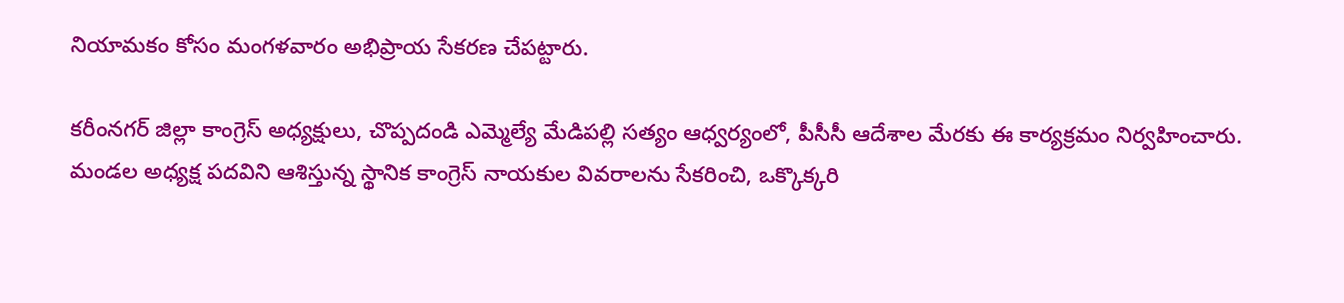నియామకం కోసం మంగళవారం అభిప్రాయ సేకరణ చేపట్టారు.

కరీంనగర్ జిల్లా కాంగ్రెస్ అధ్యక్షులు, చొప్పదండి ఎమ్మెల్యే మేడిపల్లి సత్యం ఆధ్వర్యంలో, పీసీసీ ఆదేశాల మేరకు ఈ కార్యక్రమం నిర్వహించారు. మండల అధ్యక్ష పదవిని ఆశిస్తున్న స్థానిక కాంగ్రెస్ నాయకుల వివరాలను సేకరించి, ఒక్కొక్కరి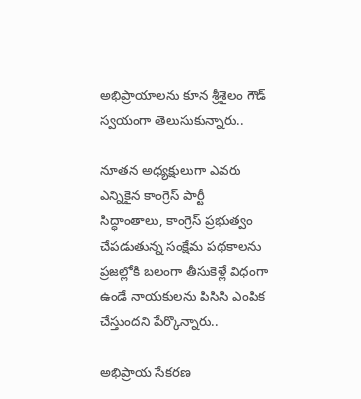అభిప్రాయాలను కూన శ్రీశైలం గౌడ్ స్వయంగా తెలుసుకున్నారు..

నూతన అధ్యక్షులుగా ఎవరు ఎన్నికైన కాంగ్రెస్ పార్టీ సిద్ధాంతాలు, కాంగ్రెస్ ప్రభుత్వం చేపడుతున్న సంక్షేమ పథకాలను ప్రజల్లోకి బలంగా తీసుకెళ్లే విధంగా ఉండే నాయకులను పిసిసి ఎంపిక చేస్తుందని పేర్కొన్నారు..

అభిప్రాయ సేకరణ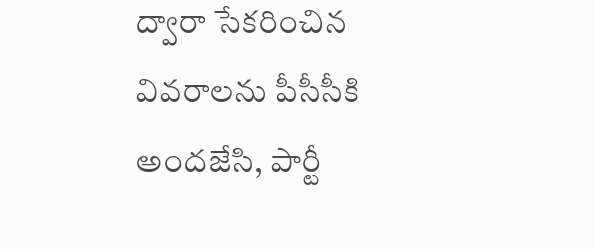ద్వారా సేకరించిన వివరాలను పీసీసీకి అందజేసి, పార్టీ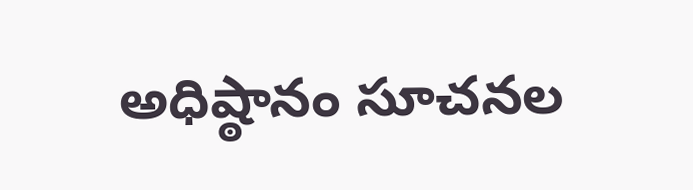అధిష్ఠానం సూచనల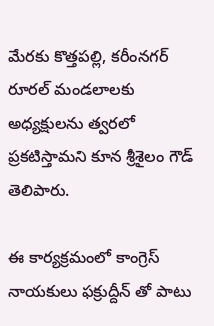మేరకు కొత్తపల్లి, కరీంనగర్ రూరల్ మండలాలకు అధ్యక్షులను త్వరలో ప్రకటిస్తామని కూన శ్రీశైలం గౌడ్ తెలిపారు.

ఈ కార్యక్రమంలో కాంగ్రెస్ నాయకులు ఫక్రుద్దీన్ తో పాటు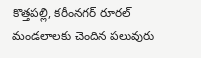కొత్తపల్లి, కరీంనగర్ రూరల్ మండలాలకు చెందిన పలువురు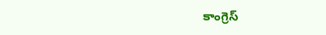కాంగ్రెస్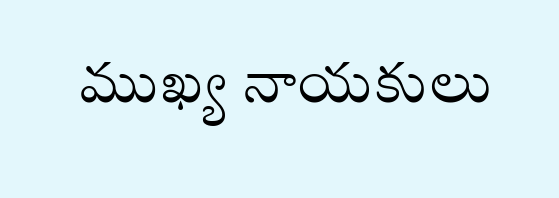ముఖ్య నాయకులు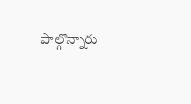పాల్గొన్నారు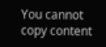You cannot copy content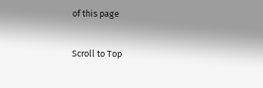of this page

Scroll to Top